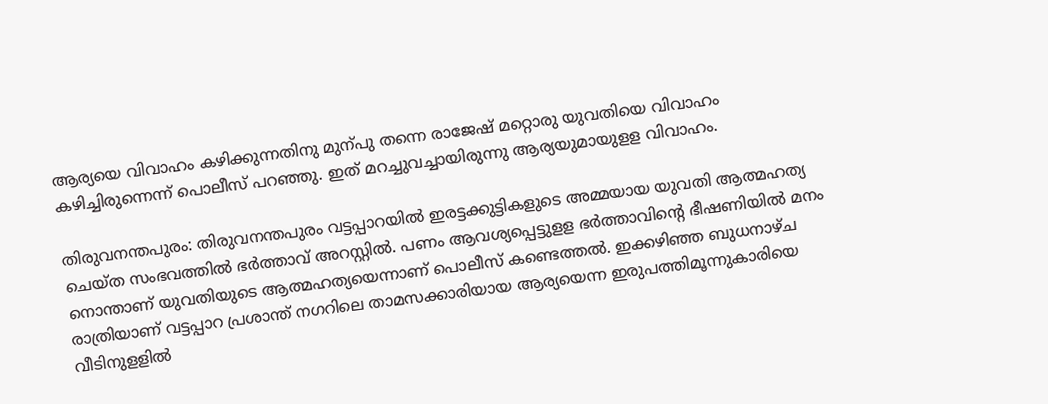ആര്യയെ വിവാഹം കഴിക്കുന്നതിനു മുന്പു തന്നെ രാജേഷ് മറ്റൊരു യുവതിയെ വിവാഹം കഴിച്ചിരുന്നെന്ന് പൊലീസ് പറഞ്ഞു. ഇത് മറച്ചുവച്ചായിരുന്നു ആര്യയുമായുളള വിവാഹം.

തിരുവനന്തപുരം: തിരുവനന്തപുരം വട്ടപ്പാറയില്‍ ഇരട്ടക്കുട്ടികളുടെ അമ്മയായ യുവതി ആത്മഹത്യ ചെയ്ത സംഭവത്തില്‍ ഭര്‍ത്താവ് അറസ്റ്റില്‍. പണം ആവശ്യപ്പെട്ടുളള ഭര്‍ത്താവിന്‍റെ ഭീഷണിയില്‍ മനം നൊന്താണ് യുവതിയുടെ ആത്മഹത്യയെന്നാണ് പൊലീസ് കണ്ടെത്തല്‍. ഇക്കഴിഞ്ഞ ബുധനാഴ്ച രാത്രിയാണ് വട്ടപ്പാറ പ്രശാന്ത് നഗറിലെ താമസക്കാരിയായ ആര്യയെന്ന ഇരുപത്തിമൂന്നുകാരിയെ വീടിനുളളില്‍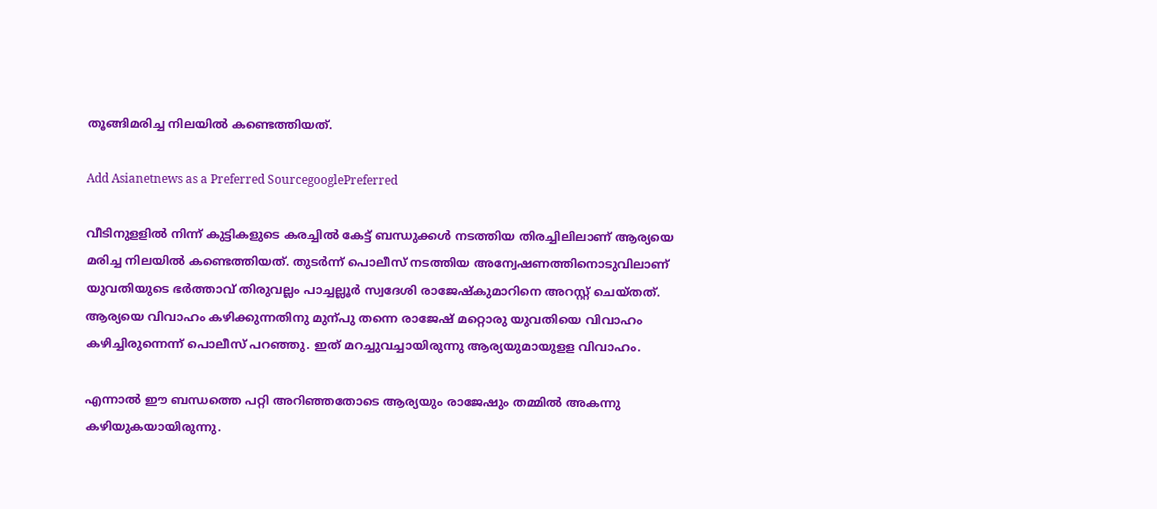തൂങ്ങിമരിച്ച നിലയില്‍ കണ്ടെത്തിയത്.

Add Asianetnews as a Preferred SourcegooglePreferred

വീടിനുളളില്‍ നിന്ന് കുട്ടികളുടെ കരച്ചില്‍ കേട്ട് ബന്ധുക്കള്‍ നടത്തിയ തിരച്ചിലിലാണ് ആര്യയെ മരിച്ച നിലയില്‍ കണ്ടെത്തിയത്. തുടര്‍ന്ന് പൊലീസ് നടത്തിയ അന്വേഷണത്തിനൊടുവിലാണ് യുവതിയുടെ ഭര്‍ത്താവ് തിരുവല്ലം പാച്ചല്ലൂര്‍ സ്വദേശി രാജേഷ്കുമാറിനെ അറസ്റ്റ് ചെയ്തത്. ആര്യയെ വിവാഹം കഴിക്കുന്നതിനു മുന്പു തന്നെ രാജേഷ് മറ്റൊരു യുവതിയെ വിവാഹം കഴിച്ചിരുന്നെന്ന് പൊലീസ് പറഞ്ഞു. ഇത് മറച്ചുവച്ചായിരുന്നു ആര്യയുമായുളള വിവാഹം.

എന്നാല്‍ ഈ ബന്ധത്തെ പറ്റി അറിഞ്ഞതോടെ ആര്യയും രാജേഷും തമ്മില്‍ അകന്നു കഴിയുകയായിരുന്നു.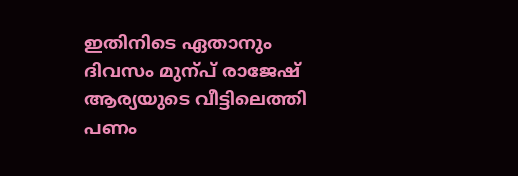ഇതിനിടെ ഏതാനും ദിവസം മുന്പ് രാജേഷ് ആര്യയുടെ വീട്ടിലെത്തി പണം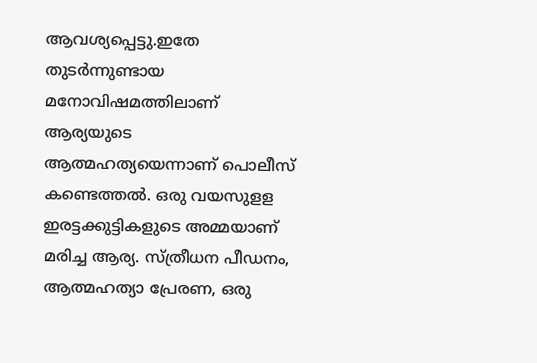ആവശ്യപ്പെട്ടു.ഇതേ തുടര്‍ന്നുണ്ടായ മനോവിഷമത്തിലാണ് ആര്യയുടെ ആത്മഹത്യയെന്നാണ് പൊലീസ് കണ്ടെത്തല്‍. ഒരു വയസുളള ഇരട്ടക്കുട്ടികളുടെ അമ്മയാണ് മരിച്ച ആര്യ. സ്ത്രീധന പീഡനം, ആത്മഹത്യാ പ്രേരണ, ഒരു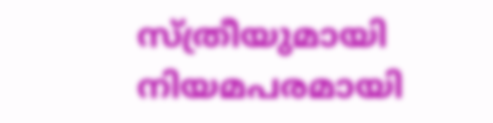സ്ത്രീയുമായി നിയമപരമായി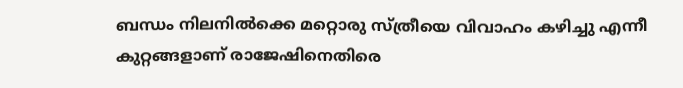ബന്ധം നിലനിൽക്കെ മറ്റൊരു സ്ത്രീയെ വിവാഹം കഴിച്ചു എന്നീ കുറ്റങ്ങളാണ് രാജേഷിനെതിരെ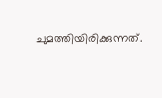ചുമത്തിയിരിക്കുന്നത്.